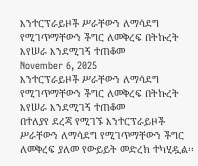እንተርፕራይዞች ሥራቸውን ለማሳደግ የሚገጥማቸውን ችግር ለመቅረፍ በትኩረት እየሠራ እንደሚገኝ ተጠቆመ
November 6, 2025
እንተርፕራይዞች ሥራቸውን ለማሳደግ የሚገጥማቸውን ችግር ለመቅረፍ በትኩረት እየሠራ እንደሚገኝ ተጠቆመ
በተለያየ ደረጃ የሚገኙ እንተርፕራይዞች ሥራቸውን ለማሳደግ የሚገጥማቸውን ችግር ለመቅረፍ ያለመ የውይይት መድረክ ተካሂዷል፡፡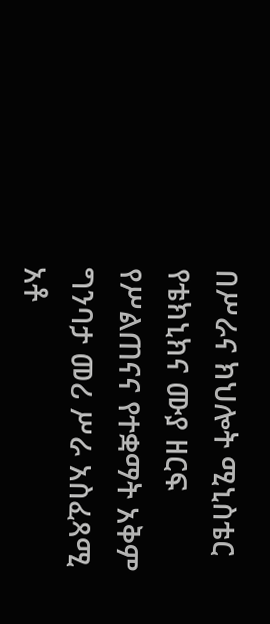በሥራና ክህሎት ሚኒስቴር የቴክኒክና ሙያ ዘርፍ የሥልጠናና የተቋማት አቅም ግንባታ መሪ ሥራ አስፈጻሚ አቶ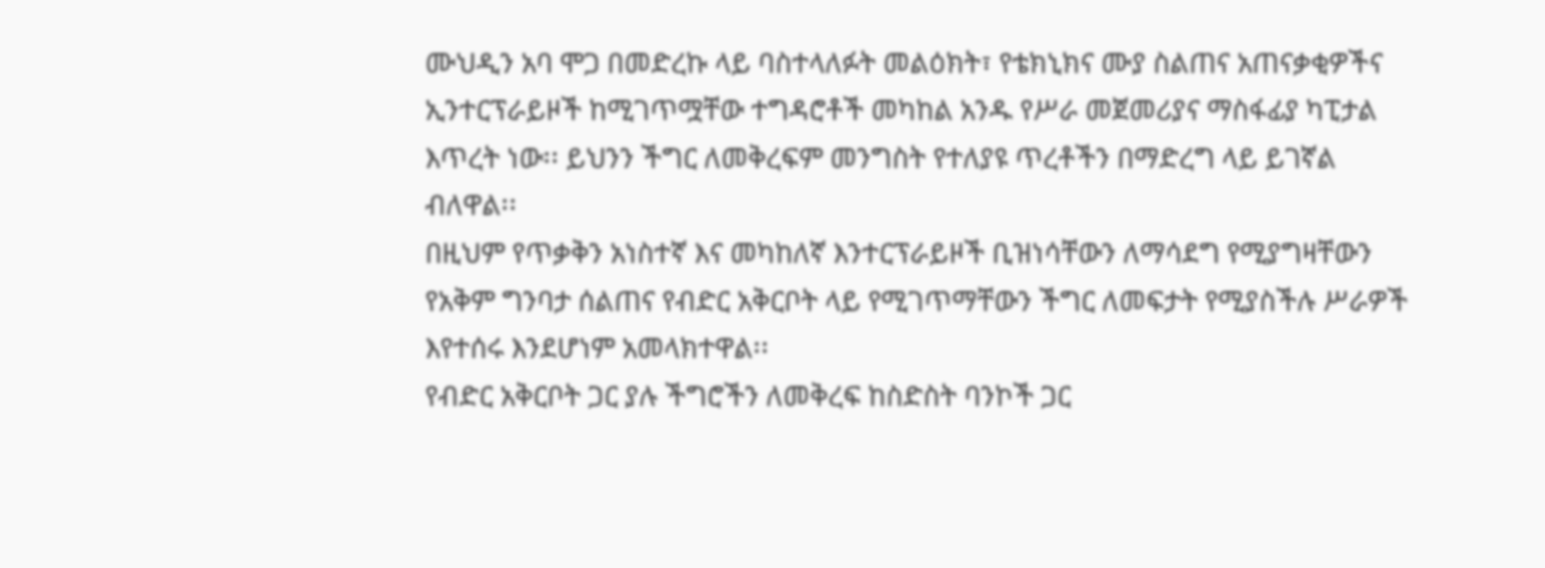ሙህዲን አባ ሞጋ በመድረኩ ላይ ባስተላለፉት መልዕክት፣ የቴክኒክና ሙያ ስልጠና አጠናቃቂዎችና ኢንተርፕራይዞች ከሚገጥሟቸው ተግዳሮቶች መካከል አንዱ የሥራ መጀመሪያና ማስፋፊያ ካፒታል እጥረት ነው፡፡ ይህንን ችግር ለመቅረፍም መንግስት የተለያዩ ጥረቶችን በማድረግ ላይ ይገኛል ብለዋል፡፡
በዚህም የጥቃቅን አነስተኛ እና መካከለኛ እንተርፕራይዞች ቢዝነሳቸውን ለማሳደግ የሚያግዛቸውን የአቅም ግንባታ ሰልጠና የብድር አቅርቦት ላይ የሚገጥማቸውን ችግር ለመፍታት የሚያስችሉ ሥራዎች እየተሰሩ እንደሆነም አመላክተዋል፡፡
የብድር አቅርቦት ጋር ያሉ ችግሮችን ለመቅረፍ ከስድስት ባንኮች ጋር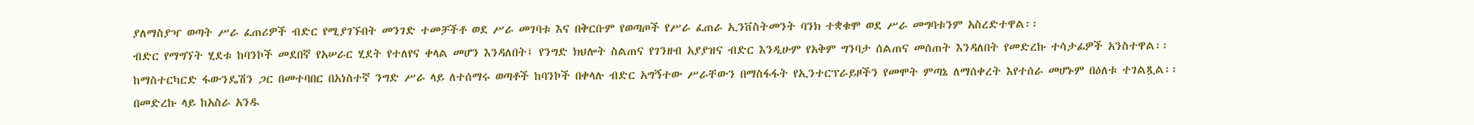ያለማስያዣ ወጣት ሥራ ፈጠሪዎች ብድር የሚያገኙበት መንገድ ተመቻችቶ ወደ ሥራ መገባቱ እና በቅርቡም የወጣጦች የሥራ ፈጠራ ኢንቨስትመንት ባንክ ተቋቁሞ ወደ ሥራ መግባቱንም አስረድተዋል፡፡
ብድር የማግኘት ሂደቱ ከባንኮች መደበኛ የአሠራር ሂደት የተለየና ቀላል መሆን እንዳለበት፤ የንግድ ክህሎት ስልጠና የገንዘብ አያያዝና ብድር እንዲሁም የአቅም ግንባታ ሰልጠና መሰጠት እንዳለበት የመድረኩ ተሳታፊዎች አንስተዋል፡፡
ከማስተርካርድ ፋውንዴሽን ጋር በመተባበር በአነስተኛ ንግድ ሥራ ላይ ለተሰማሩ ወጣቶች ከባንኮች በቀላሉ ብድር አግኝተው ሥራቸውን በማስፋፋት የኢንተርፕራይዞችን የመሞት ምጣኔ ለማሰቀረት እየተሰራ መሆኑም በዕለቱ ተገልጿል፡፡
በመድረኩ ላይ ከአስራ አንዱ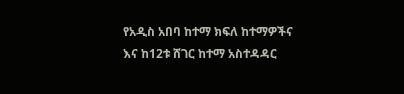የአዲስ አበባ ከተማ ክፍለ ከተማዎችና እና ከ12ቱ ሸገር ከተማ አስተዳዳር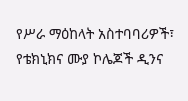የሥራ ማዕከላት አስተባባሪዎች፣ የቴክኒክና ሙያ ኮሌጆች ዲንና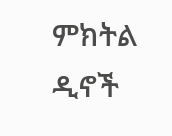ምክትል ዲኖች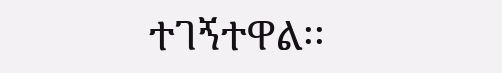ተገኝተዋል፡፡